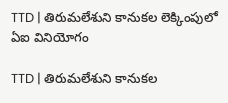TTD | తిరుమలేశుని కానుకల లెక్కింపులో ఏఐ వినియోగం

TTD | తిరుమలేశుని కానుకల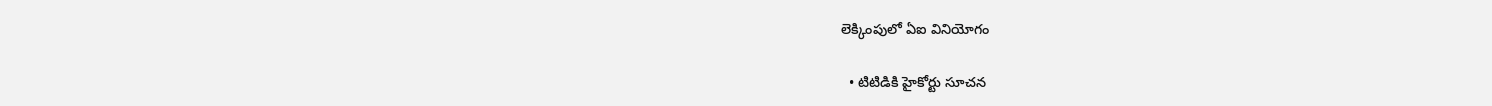లెక్కింపులో ఏఐ వినియోగం

  • టిటిడికి హైకోర్టు సూచన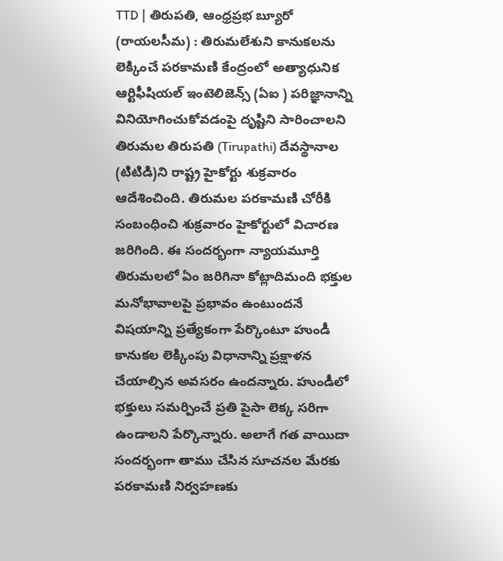TTD | తిరుపతి, ఆంధ్రప్రభ బ్యూరో (రాయలసీమ) : తిరుమలేశుని కానుకలను లెక్కించే పరకామణి కేంద్రంలో అత్యాధునిక ఆర్టిఫీషియల్ ఇంటెలిజెన్స్ (ఏఐ ) పరిజ్ఞానాన్ని వినియోగించుకోవడంపై దృష్టిని సారించాలని తిరుమల తిరుపతి (Tirupathi) దేవస్థానాల (టిటిడి)ని రాష్ట్ర హైకోర్టు శుక్రవారం ఆదేశించింది. తిరుమల పరకామణి చోరీకి సంబంధించి శుక్రవారం హైకోర్టులో విచారణ జరిగింది. ఈ సందర్భంగా న్యాయమూర్తి తిరుమలలో ఏం జరిగినా కోట్లాదిమంది భక్తుల మనోభావాలపై ప్రభావం ఉంటుందనే విషయాన్ని ప్రత్యేకంగా పేర్కొంటూ హుండీ కానుకల లెక్కింపు విధానాన్ని ప్రక్షాళన చేయాల్సిన అవసరం ఉందన్నారు. హుండీలో భక్తులు సమర్పించే ప్రతి పైసా లెక్క సరిగా ఉండాలని పేర్కొన్నారు. అలాగే గత వాయిదా సందర్భంగా తాము చేసిన సూచనల మేరకు పరకామణి నిర్వహణకు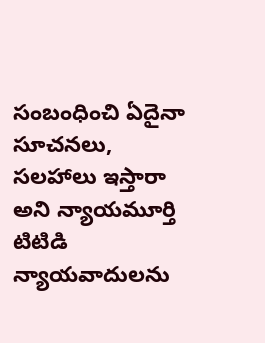సంబంధించి ఏదైనా సూచనలు, సలహాలు ఇస్తారా అని న్యాయమూర్తి టిటిడి న్యాయవాదులను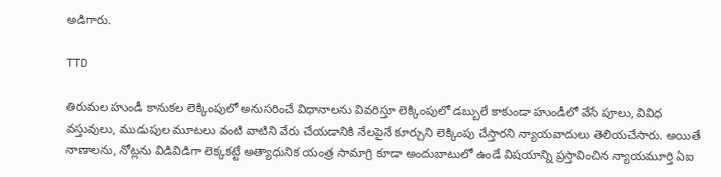అడిగారు.

TTD

తిరుమల హుండీ కానుకల లెక్కింపులో అనుసరించే విధానాలను వివరిస్తూ లెక్కింపులో డబ్బులే కాకుండా హుండీలో వేసే పూలు, వివిధ వస్తువులు, ముడుపుల మూటలు వంటి వాటిని వేరు చేయడానికి నేలపైనే కూర్చుని లెక్కింపు చేస్తారని న్యాయవాదులు తెలియచేసారు. అయితే నాణాలను, నోట్లను విడివిడిగా లెక్కకట్టే అత్యాధునిక యంత్ర సామాగ్రి కూడా అందుబాటులో ఉండే విషయాన్ని ప్రస్తావించిన న్యాయమూర్తి ఏఐ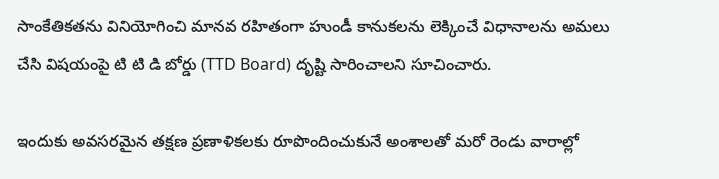సాంకేతికతను వినియోగించి మానవ రహితంగా హుండీ కానుకలను లెక్కించే విధానాలను అమలు చేసి విషయంపై టి టి డి బోర్డు (TTD Board) దృష్టి సారించాలని సూచించారు.

ఇందుకు అవసరమైన తక్షణ ప్రణాళికలకు రూపొందించుకునే అంశాలతో మరో రెండు వారాల్లో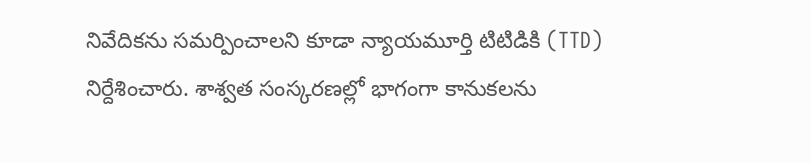నివేదికను సమర్పించాలని కూడా న్యాయమూర్తి టిటిడికి (TTD) నిర్దేశించారు. శాశ్వత సంస్కరణల్లో భాగంగా కానుకలను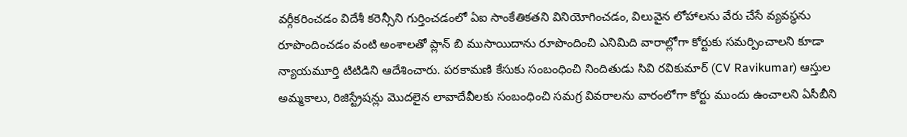వర్గీకరించడం విదేశీ కరెన్సీని గుర్తించడంలో ఏఐ సాంకేతికతని వినియోగించడం, విలువైన లోహాలను వేరు చేసే వ్యవస్థను రూపొందించడం వంటి అంశాలతో ప్లాన్ బి ముసాయిదాను రూపొందించి ఎనిమిది వారాల్లోగా కోర్టుకు సమర్పించాలని కూడా న్యాయమూర్తి టిటిడిని ఆదేశించారు. పరకామణి కేసుకు సంబంధించి నిందితుడు సివి రవికుమార్ (CV Ravikumar) ఆస్తుల అమ్మకాలు, రిజిస్ట్రేషన్లు మొదలైన లావాదేవీలకు సంబంధించి సమగ్ర వివరాలను వారంలోగా కోర్టు ముందు ఉంచాలని ఏసీబీని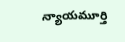న్యాయమూర్తి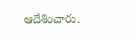ఆదేశించారు.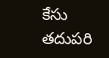కేసు తదుపరి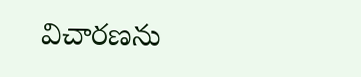విచారణను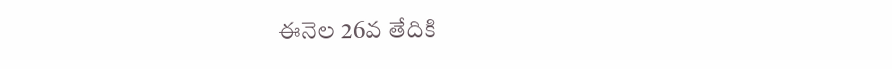ఈనెల 26వ తేదికి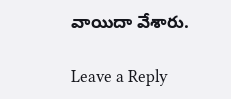వాయిదా వేశారు.

Leave a Reply